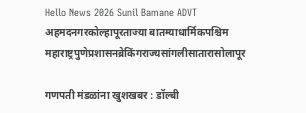Hello News 2026 Sunil Bamane ADVT
अहमदनगरकोल्हापूरताज्या बातम्याधार्मिकपश्चिम महाराष्ट्रपुणेप्रशासनब्रेकिंगराज्यसांगलीसातारासोलापूर

गणपती मंडळांना खुशखबर : डॉल्बी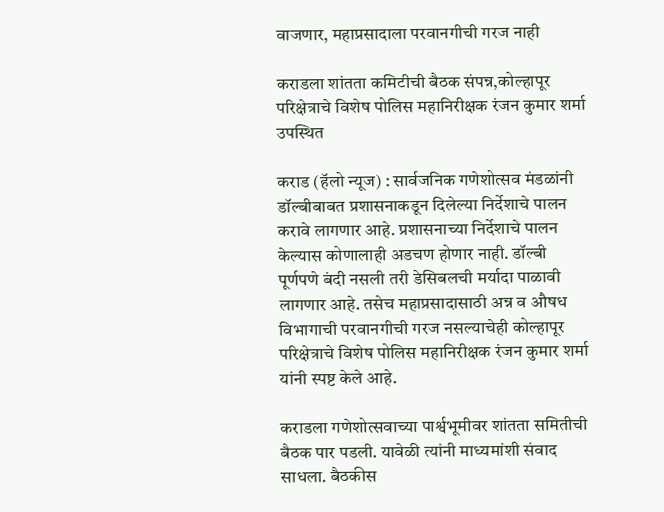वाजणार, महाप्रसादाला परवानगीची गरज नाही

कराडला शांतता कमिटीची बैठक संपन्न,कोल्हापूर परिक्षेत्राचे विशेष पोलिस महानिरीक्षक रंजन कुमार शर्मा उपस्थित

कराड (हॅलो न्यूज) : सार्वजनिक गणेशोत्सव मंडळांनी डॉल्बीबाबत प्रशासनाकडून दिलेल्या निर्देशाचे पालन करावे लागणार आहे. प्रशासनाच्या निर्देशाचे पालन केल्यास कोणालाही अडचण होणार नाही. डॉल्बी पूर्णपणे बंदी नसली तरी डेसिबलची मर्यादा पाळावी लागणार आहे. तसेच महाप्रसादासाठी अन्न व औषध विभागाची परवानगीची गरज नसल्याचेही कोल्हापूर परिक्षेत्राचे विशेष पोलिस महानिरीक्षक रंजन कुमार शर्मा यांनी स्पष्ट केले आहे.

कराडला गणेशोत्सवाच्या पार्श्वभूमीवर शांतता समितीची बैठक पार पडली. यावेळी त्यांनी माध्यमांशी संवाद साधला. बैठकीस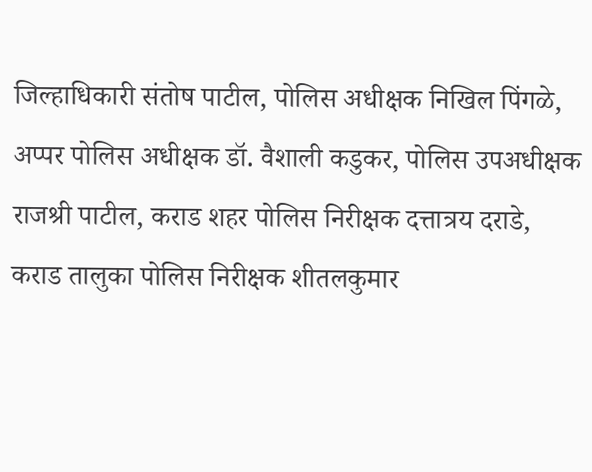जिल्हाधिकारी संतोष पाटील, पोलिस अधीक्षक निखिल पिंगळे, अप्पर पोलिस अधीक्षक डॉ. वैशाली कडुकर, पोलिस उपअधीक्षक राजश्री पाटील, कराड शहर पोलिस निरीक्षक दत्तात्रय दराडे, कराड तालुका पोलिस निरीक्षक शीतलकुमार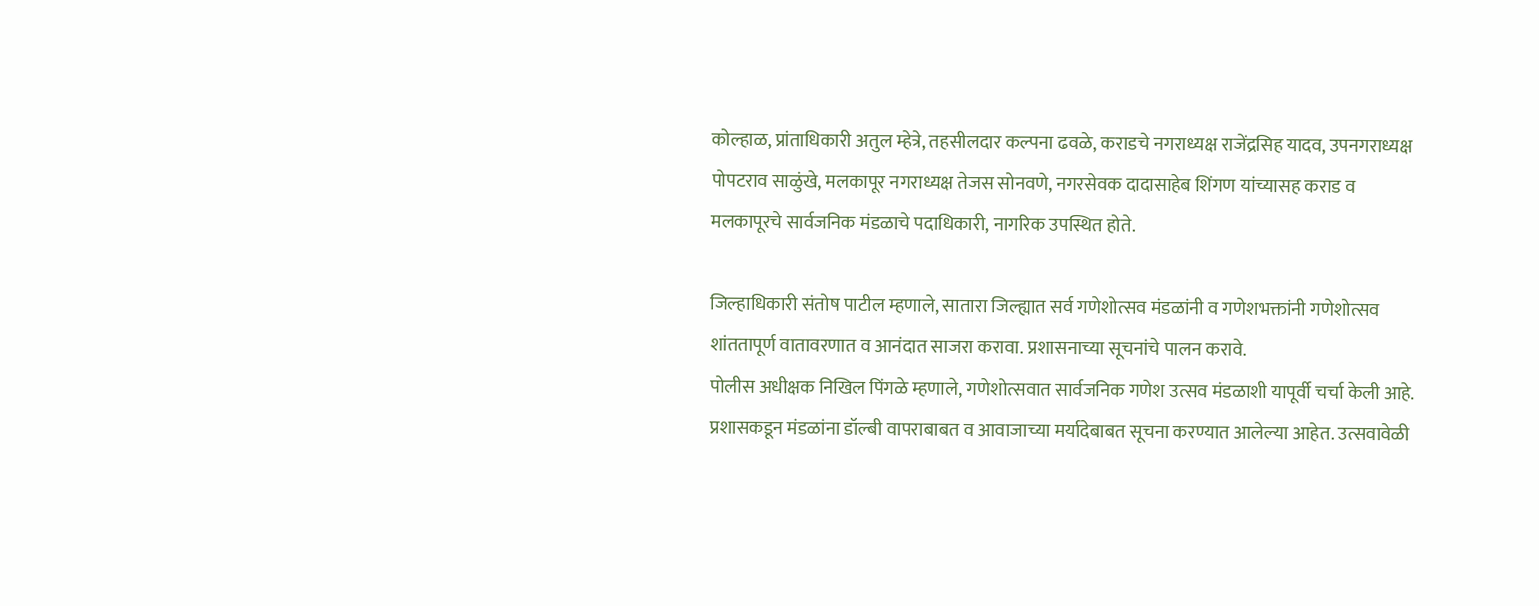कोल्हाळ, प्रांताधिकारी अतुल म्हेत्रे, तहसीलदार कल्पना ढवळे, कराडचे नगराध्यक्ष राजेंद्रसिह यादव, उपनगराध्यक्ष पोपटराव साळुंखे, मलकापूर नगराध्यक्ष तेजस सोनवणे, नगरसेवक दादासाहेब शिंगण यांच्यासह कराड व मलकापूरचे सार्वजनिक मंडळाचे पदाधिकारी, नागरिक उपस्थित होते.

जिल्हाधिकारी संतोष पाटील म्हणाले, सातारा जिल्ह्यात सर्व गणेशोत्सव मंडळांनी व गणेशभक्तांनी गणेशोत्सव शांततापूर्ण वातावरणात व आनंदात साजरा करावा. प्रशासनाच्या सूचनांचे पालन करावे.
पोलीस अधीक्षक निखिल पिंगळे म्हणाले, गणेशोत्सवात सार्वजनिक गणेश उत्सव मंडळाशी यापूर्वी चर्चा केली आहे. प्रशासकडून मंडळांना डॉल्बी वापराबाबत व आवाजाच्या मर्यादेबाबत सूचना करण्यात आलेल्या आहेत. उत्सवावेळी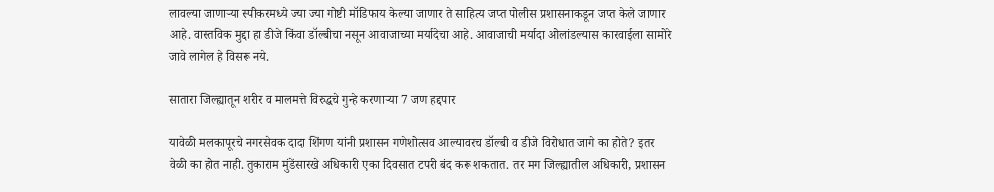लावल्या जाणाऱ्या स्पीकरमध्ये ज्या ज्या गोष्टी मॉडिफाय केल्या जाणार ते साहित्य जप्त पोलीस प्रशासनाकडून जप्त केले जाणार आहे. वास्तविक मुद्दा हा डीजे किंवा डॉल्बीचा नसून आवाजाच्या मर्यादेचा आहे. आवाजाची मर्यादा ओलांडल्यास कारवाईला सामोरे जावे लागेल हे विसरू नये.

सातारा जिल्ह्यातून शरीर व मालमत्ते विरुद्धचे गुन्हे करणाऱ्या 7 जण हद्दपार

यावेळी मलकापूरचे नगरसेवक दादा शिंगण यांनी प्रशासन गणेशोत्सव आल्यावरच डॉल्बी व डीजे विरोधात जागे का होते? इतर वेळी का होत नाही. तुकाराम मुंडेंसारखे अधिकारी एका दिवसात टपरी बंद करू शकतात. तर मग जिल्ह्यातील अधिकारी, प्रशासन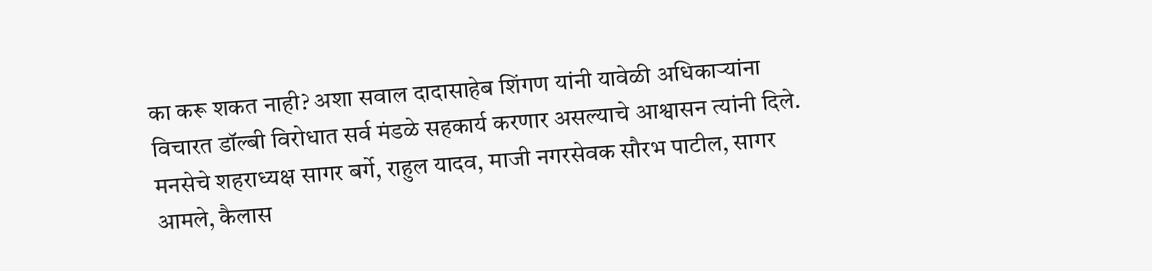का करू शकत नाही? अशा सवाल दादासाहेब शिंगण यांनी यावेळी अधिकाऱ्यांना विचारत डॉल्बी विरोधात सर्व मंडळे सहकार्य करणार असल्याचे आश्वासन त्यांनी दिले. मनसेचे शहराध्यक्ष सागर बर्गे, राहुल यादव, माजी नगरसेवक सौरभ पाटील, सागर आमले, कैलास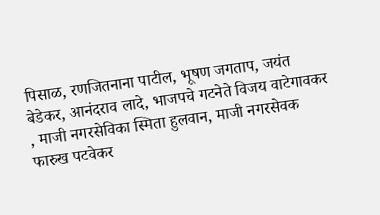पिसाळ, रणजितनाना पाटील, भूषण जगताप, जयंत बेडेकर, आनंदराव लादे, भाजपचे गटनेते विजय वाटेगावकर , माजी नगरसेविका स्मिता हुलवान, माजी नगरसेवक फारुख पटवेकर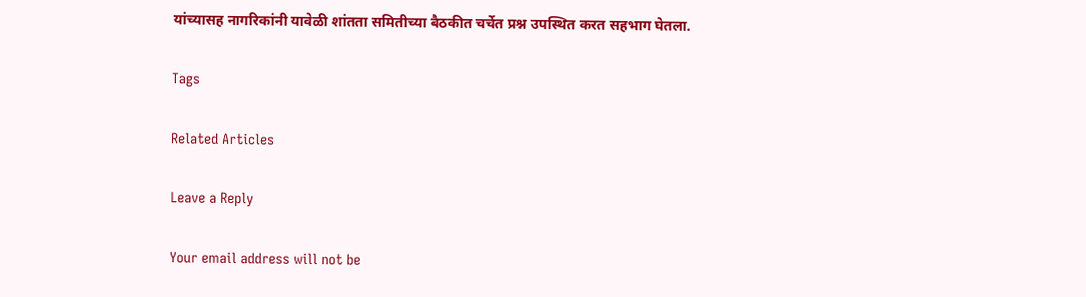यांच्यासह नागरिकांनी यावेळी शांतता समितीच्या बैठकीत चर्चेत प्रश्न उपस्थित करत सहभाग घेतला.

Tags

Related Articles

Leave a Reply

Your email address will not be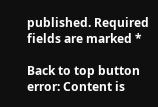published. Required fields are marked *

Back to top button
error: Content is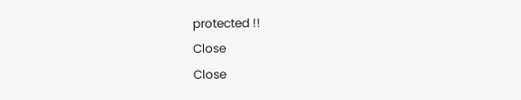protected !!
Close
Close